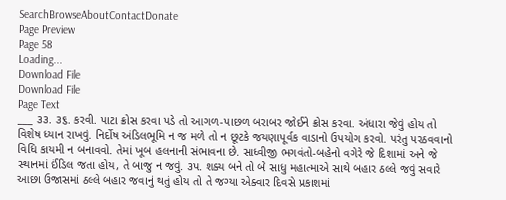SearchBrowseAboutContactDonate
Page Preview
Page 58
Loading...
Download File
Download File
Page Text
___ ૩૩. ૩૬. કરવી. પાટા ક્રોસ કરવા પડે તો આગળ-પાછળ બરાબર જોઈને ક્રોસ કરવા. અંધારા જેવું હોય તો વિશેષ ધ્યાન રાખવું. નિર્દોષ અંડિલભૂમિ ન જ મળે તો ન છૂટકે જયણાપૂર્વક વાડાનો ઉપયોગ કરવો. પરંતુ પરઠવવાનો વિધિ કાયમી ન બનાવવો. તેમાં ખૂબ હલનાની સંભાવના છે. સાધ્વીજી ભગવંતો-બહેનો વગેરે જે દિશામાં અને જે સ્થાનમાં ઈંડિલ જતા હોય, તે બાજુ ન જવું. ૩પ. શક્ય બને તો બે સાધુ મહાત્માએ સાથે બહાર ઠલ્લે જવું સવારે આછા ઉજાસમાં ઠલ્લે બહાર જવાનું થતું હોય તો તે જગ્યા એક્વાર દિવસે પ્રકાશમાં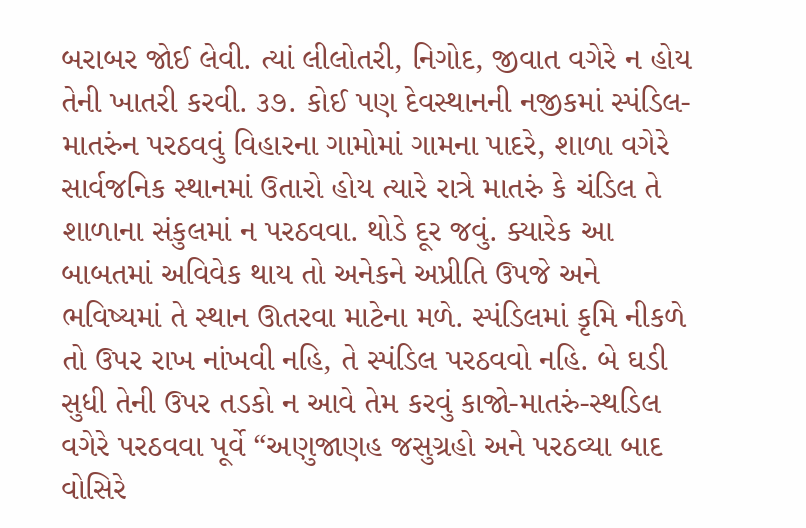બરાબર જોઈ લેવી. ત્યાં લીલોતરી, નિગોદ, જીવાત વગેરે ન હોય તેની ખાતરી કરવી. ૩૭. કોઈ પણ દેવસ્થાનની નજીકમાં સ્પંડિલ-માતરુંન પરઠવવું વિહારના ગામોમાં ગામના પાદરે, શાળા વગેરે સાર્વજનિક સ્થાનમાં ઉતારો હોય ત્યારે રાત્રે માતરું કે ચંડિલ તે શાળાના સંકુલમાં ન પરઠવવા. થોડે દૂર જવું. ક્યારેક આ બાબતમાં અવિવેક થાય તો અનેકને અપ્રીતિ ઉપજે અને ભવિષ્યમાં તે સ્થાન ઊતરવા માટેના મળે. સ્પંડિલમાં કૃમિ નીકળે તો ઉપર રાખ નાંખવી નહિ, તે સ્પંડિલ પરઠવવો નહિ. બે ઘડી સુધી તેની ઉપર તડકો ન આવે તેમ કરવું કાજો-માતરું-સ્થડિલ વગેરે પરઠવવા પૂર્વે “અણુજાણહ જસુગ્રહો અને પરઠવ્યા બાદ વોસિરે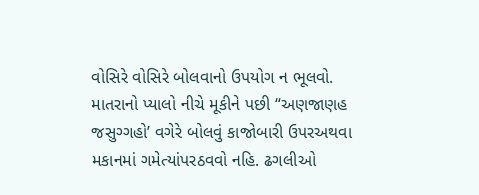વોસિરે વોસિરે બોલવાનો ઉપયોગ ન ભૂલવો. માતરાનો પ્યાલો નીચે મૂકીને પછી “અણજાણહ જસુગ્ગહો’ વગેરે બોલવું કાજોબારી ઉપરઅથવા મકાનમાં ગમેત્યાંપરઠવવો નહિ. ઢગલીઓ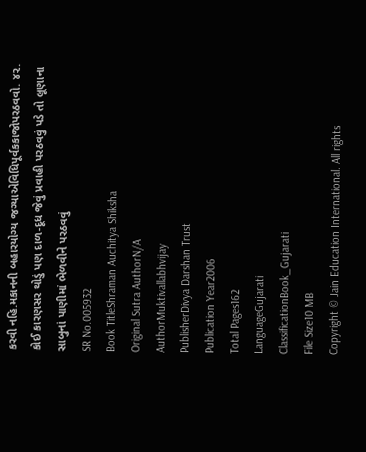કરવી નહિ.મકાનની બહારયોગ્ય જગ્યાએવિધિપૂર્વકકાજોપરઠવવો. ૪૨. કોઈ કારણસર થોડું પણ દાળ-દૂધ જેવું પ્રવાહી પરઠવવું પડે તો લૂણાના સાબુનાં પાણીમાં ભેળવીને પરઠવવું
SR No.005932
Book TitleShraman Auchitya Shiksha
Original Sutra AuthorN/A
AuthorMuktivallabhvijay
PublisherDivya Darshan Trust
Publication Year2006
Total Pages162
LanguageGujarati
ClassificationBook_Gujarati
File Size10 MB
Copyright © Jain Education International. All rights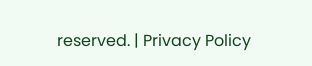reserved. | Privacy Policy